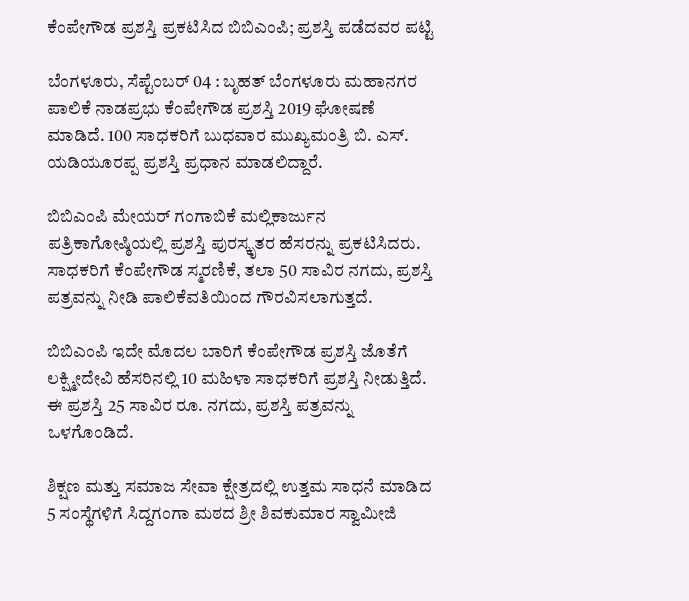ಕೆಂಪೇಗೌಡ ಪ್ರಶಸ್ತಿ ಪ್ರಕಟಿಸಿದ ಬಿಬಿಎಂಪಿ; ಪ್ರಶಸ್ತಿ ಪಡೆದವರ ಪಟ್ಟಿ

ಬೆಂಗಳೂರು, ಸೆಪ್ಟೆಂಬರ್ 04 : ಬೃಹತ್ ಬೆಂಗಳೂರು ಮಹಾನಗರ ಪಾಲಿಕೆ ನಾಡಪ್ರಭು ಕೆಂಪೇಗೌಡ ಪ್ರಶಸ್ತಿ 2019 ಘೋಷಣೆ ಮಾಡಿದೆ. 100 ಸಾಧಕರಿಗೆ ಬುಧವಾರ ಮುಖ್ಯಮಂತ್ರಿ ಬಿ. ಎಸ್. ಯಡಿಯೂರಪ್ಪ ಪ್ರಶಸ್ತಿ ಪ್ರಧಾನ ಮಾಡಲಿದ್ದಾರೆ.

ಬಿಬಿಎಂಪಿ ಮೇಯರ್ ಗಂಗಾಬಿಕೆ ಮಲ್ಲಿಕಾರ್ಜುನ ಪತ್ರಿಕಾಗೋಷ್ಠಿಯಲ್ಲಿ ಪ್ರಶಸ್ತಿ ಪುರಸ್ಕೃತರ ಹೆಸರನ್ನು ಪ್ರಕಟಿಸಿದರು. ಸಾಧಕರಿಗೆ ಕೆಂಪೇಗೌಡ ಸ್ಮರಣಿಕೆ, ತಲಾ 50 ಸಾವಿರ ನಗದು, ಪ್ರಶಸ್ತಿ ಪತ್ರವನ್ನು ನೀಡಿ ಪಾಲಿಕೆವತಿಯಿಂದ ಗೌರವಿಸಲಾಗುತ್ತದೆ.

ಬಿಬಿಎಂಪಿ ಇದೇ ಮೊದಲ ಬಾರಿಗೆ ಕೆಂಪೇಗೌಡ ಪ್ರಶಸ್ತಿ ಜೊತೆಗೆ ಲಕ್ಷ್ಮೀದೇವಿ ಹೆಸರಿನಲ್ಲಿ 10 ಮಹಿಳಾ ಸಾಧಕರಿಗೆ ಪ್ರಶಸ್ತಿ ನೀಡುತ್ತಿದೆ. ಈ ಪ್ರಶಸ್ತಿ 25 ಸಾವಿರ ರೂ. ನಗದು, ಪ್ರಶಸ್ತಿ ಪತ್ರವನ್ನು ಒಳಗೊಂಡಿದೆ.

ಶಿಕ್ಷಣ ಮತ್ತು ಸಮಾಜ ಸೇವಾ ಕ್ಷೇತ್ರದಲ್ಲಿ ಉತ್ತಮ ಸಾಧನೆ ಮಾಡಿದ 5 ಸಂಸ್ಥೆಗಳಿಗೆ ಸಿದ್ದಗಂಗಾ ಮಠದ ಶ್ರೀ ಶಿವಕುಮಾರ ಸ್ವಾಮೀಜಿ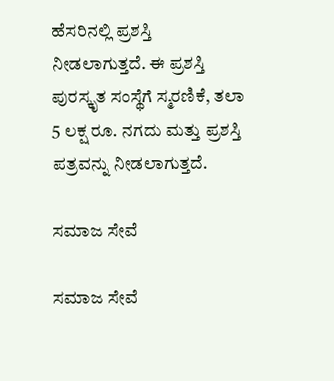ಹೆಸರಿನಲ್ಲಿ ಪ್ರಶಸ್ತಿ ನೀಡಲಾಗುತ್ತದೆ. ಈ ಪ್ರಶಸ್ತಿ ಪುರಸ್ಕೃತ ಸಂಸ್ಥೆಗೆ ಸ್ಮರಣಿಕೆ, ತಲಾ 5 ಲಕ್ಷ ರೂ. ನಗದು ಮತ್ತು ಪ್ರಶಸ್ತಿ ಪತ್ರವನ್ನು ನೀಡಲಾಗುತ್ತದೆ.

ಸಮಾಜ ಸೇವೆ

ಸಮಾಜ ಸೇವೆ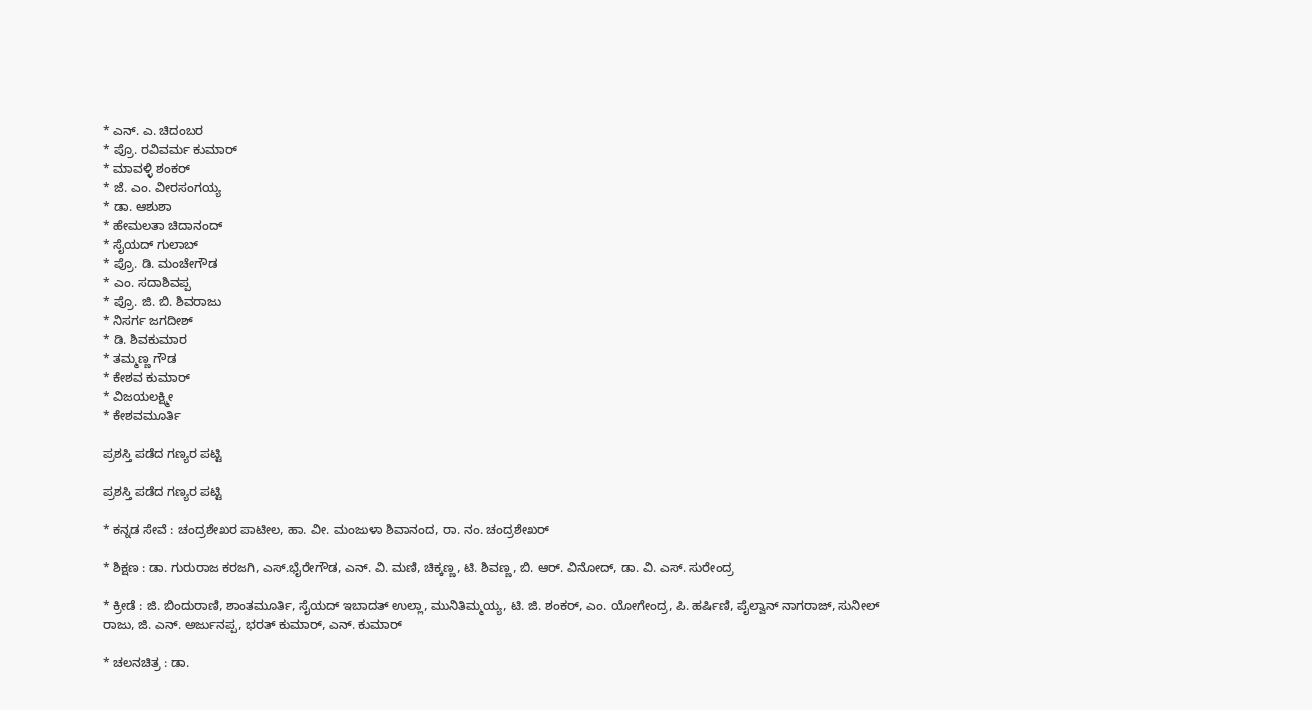* ಎನ್. ಎ. ಚಿದಂಬರ
* ಪ್ರೊ. ರವಿವರ್ಮ ಕುಮಾರ್
* ಮಾವಳ್ಳಿ ಶಂಕರ್
* ಜೆ. ಎಂ. ವೀರಸಂಗಯ್ಯ
* ಡಾ. ಆಶುಶಾ
* ಹೇಮಲತಾ ಚಿದಾನಂದ್
* ಸೈಯದ್ ಗುಲಾಬ್
* ಪ್ರೊ. ಡಿ. ಮಂಚೇಗೌಡ
* ಎಂ. ಸದಾಶಿವಪ್ಪ
* ಪ್ರೊ. ಜಿ. ಬಿ. ಶಿವರಾಜು
* ನಿಸರ್ಗ ಜಗದೀಶ್
* ಡಿ. ಶಿವಕುಮಾರ
* ತಮ್ಮಣ್ಣ ಗೌಡ
* ಕೇಶವ ಕುಮಾರ್
* ವಿಜಯಲಕ್ಷ್ಮೀ
* ಕೇಶವಮೂರ್ತಿ

ಪ್ರಶಸ್ತಿ ಪಡೆದ ಗಣ್ಯರ ಪಟ್ಟಿ

ಪ್ರಶಸ್ತಿ ಪಡೆದ ಗಣ್ಯರ ಪಟ್ಟಿ

* ಕನ್ನಡ ಸೇವೆ : ಚಂದ್ರಶೇಖರ ಪಾಟೀಲ, ಹಾ. ವೀ. ಮಂಜುಳಾ ಶಿವಾನಂದ, ರಾ. ನಂ. ಚಂದ್ರಶೇಖರ್

* ಶಿಕ್ಷಣ : ಡಾ. ಗುರುರಾಜ ಕರಜಗಿ, ಎಸ್.ಭೈರೇಗೌಡ, ಎನ್‌. ವಿ. ಮಣಿ, ಚಿಕ್ಕಣ್ಣ, ಟಿ. ಶಿವಣ್ಣ, ಬಿ. ಆರ್. ವಿನೋದ್, ಡಾ. ವಿ. ಎಸ್. ಸುರೇಂದ್ರ

* ಕ್ರೀಡೆ : ಜಿ. ಬಿಂದುರಾಣಿ, ಶಾಂತಮೂರ್ತಿ, ಸೈಯದ್ ಇಬಾದತ್ ಉಲ್ಲಾ, ಮುನಿತಿಮ್ಮಯ್ಯ, ಟಿ. ಜಿ. ಶಂಕರ್, ಎಂ. ಯೋಗೇಂದ್ರ, ಪಿ. ಹರ್ಷಿಣಿ, ಪೈಲ್ವಾನ್ ನಾಗರಾಜ್, ಸುನೀಲ್ ರಾಜು, ಜಿ. ಎನ್. ಅರ್ಜುನಪ್ಪ, ಭರತ್ ಕುಮಾರ್, ಎನ್. ಕುಮಾರ್

* ಚಲನಚಿತ್ರ : ಡಾ.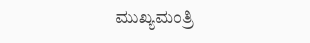ಮುಖ್ಯಮಂತ್ರಿ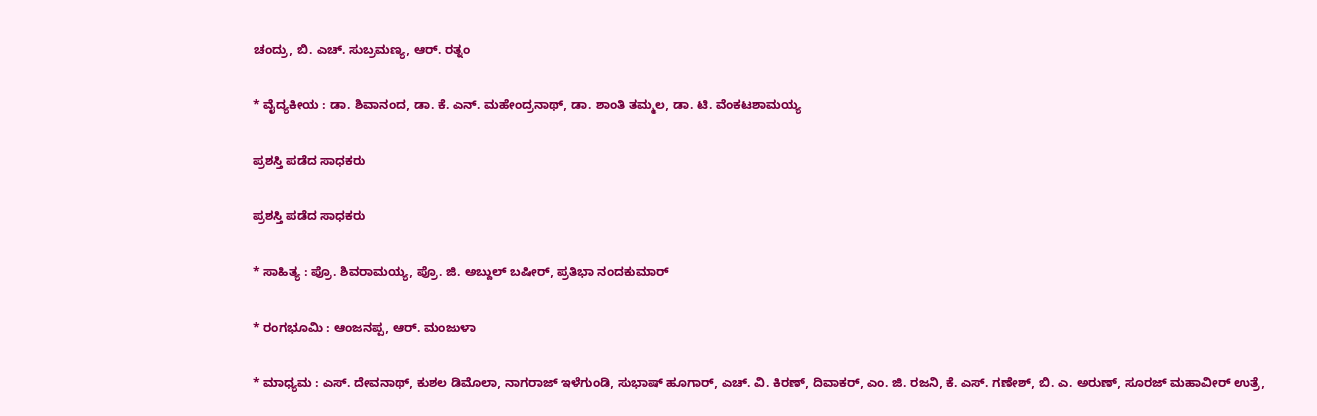ಚಂದ್ರು, ಬಿ. ಎಚ್. ಸುಬ್ರಮಣ್ಯ, ಆರ್. ರತ್ನಂ

* ವೈದ್ಯಕೀಯ : ಡಾ. ಶಿವಾನಂದ, ಡಾ. ಕೆ. ಎನ್. ಮಹೇಂದ್ರನಾಥ್, ಡಾ. ಶಾಂತಿ ತಮ್ಮಲ, ಡಾ. ಟಿ. ವೆಂಕಟಶಾಮಯ್ಯ

ಪ್ರಶಸ್ತಿ ಪಡೆದ ಸಾಧಕರು

ಪ್ರಶಸ್ತಿ ಪಡೆದ ಸಾಧಕರು

* ಸಾಹಿತ್ಯ : ಪ್ರೊ. ಶಿವರಾಮಯ್ಯ, ಪ್ರೊ. ಜಿ. ಅಬ್ದುಲ್ ಬಷೀರ್, ಪ್ರತಿಭಾ ನಂದಕುಮಾರ್

* ರಂಗಭೂಮಿ : ಆಂಜನಪ್ಪ, ಆರ್. ಮಂಜುಳಾ

* ಮಾಧ್ಯಮ : ಎಸ್. ದೇವನಾಥ್, ಕುಶಲ ಡಿಮೊಲಾ, ನಾಗರಾಜ್ ಇಳೆಗುಂಡಿ, ಸುಭಾಷ್ ಹೂಗಾರ್, ಎಚ್. ವಿ. ಕಿರಣ್, ದಿವಾಕರ್, ಎಂ. ಜಿ. ರಜನಿ, ಕೆ. ಎಸ್. ಗಣೇಶ್, ಬಿ. ಎ. ಅರುಣ್, ಸೂರಜ್ ಮಹಾವೀರ್ ಉತ್ರೆ,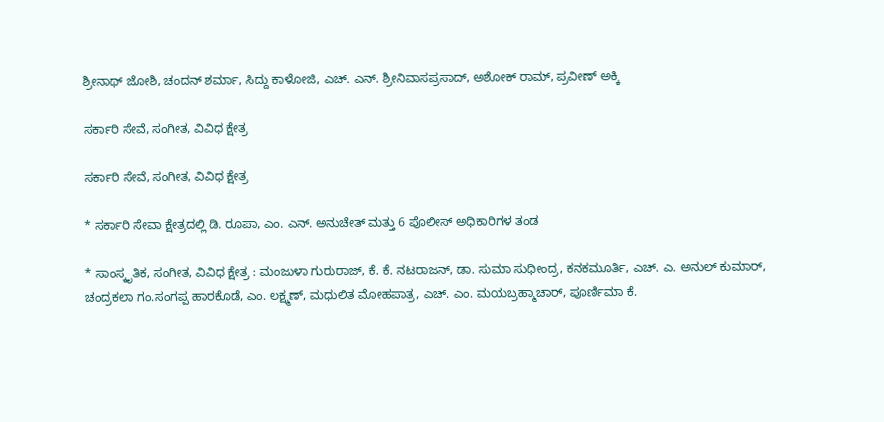ಶ್ರೀನಾಥ್ ಜೋಶಿ, ಚಂದನ್ ಶರ್ಮಾ, ಸಿದ್ದು ಕಾಳೋಜಿ, ಎಚ್‌. ಎನ್. ಶ್ರೀನಿವಾಸಪ್ರಸಾದ್, ಅಶೋಕ್ ರಾಮ್, ಪ್ರವೀಣ್ ಅಕ್ಕಿ

ಸರ್ಕಾರಿ ಸೇವೆ, ಸಂಗೀತ, ವಿವಿಧ ಕ್ಷೇತ್ರ

ಸರ್ಕಾರಿ ಸೇವೆ, ಸಂಗೀತ, ವಿವಿಧ ಕ್ಷೇತ್ರ

* ಸರ್ಕಾರಿ ಸೇವಾ ಕ್ಷೇತ್ರದಲ್ಲಿ ಡಿ. ರೂಪಾ, ಎಂ. ಎನ್. ಅನುಚೇತ್ ಮತ್ತು 6 ಪೊಲೀಸ್ ಅಧಿಕಾರಿಗಳ ತಂಡ

* ಸಾಂಸ್ಕೃತಿಕ, ಸಂಗೀತ, ವಿವಿಧ ಕ್ಷೇತ್ರ : ಮಂಜುಳಾ ಗುರುರಾಜ್, ಕೆ. ಕೆ. ನಟರಾಜನ್, ಡಾ. ಸುಮಾ ಸುಧೀಂದ್ರ, ಕನಕಮೂರ್ತಿ, ಎಚ್‌. ಎ. ಅನುಲ್ ಕುಮಾರ್, ಚಂದ್ರಕಲಾ ಗಂ.ಸಂಗಪ್ಪ ಹಾರಕೊಡೆ, ಎಂ. ಲಕ್ಷ್ಮಣ್, ಮಧುಲಿತ ಮೋಹಪಾತ್ರ, ಎಚ್. ಎಂ. ಮಯಬ್ರಹ್ಮಾಚಾರ್, ಪೂರ್ಣಿಮಾ ಕೆ.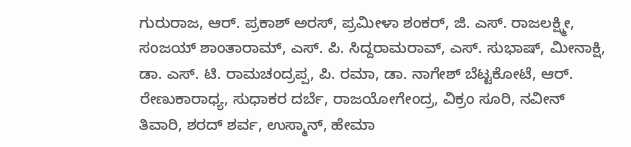ಗುರುರಾಜ, ಆರ್. ಪ್ರಕಾಶ್ ಅರಸ್, ಪ್ರಮೀಳಾ ಶಂಕರ್, ಜಿ. ಎಸ್. ರಾಜಲಕ್ಷ್ಮೀ, ಸಂಜಯ್ ಶಾಂತಾರಾಮ್, ಎಸ್. ಪಿ. ಸಿದ್ದರಾಮರಾವ್, ಎಸ್. ಸುಭಾಷ್, ಮೀನಾಕ್ಷಿ, ಡಾ. ಎಸ್. ಟಿ. ರಾಮಚಂದ್ರಪ್ಪ, ಪಿ. ರಮಾ, ಡಾ. ನಾಗೇಶ್ ಬೆಟ್ಟಕೋಟೆ, ಆರ್. ರೇಣುಕಾರಾಧ್ಯ, ಸುಧಾಕರ ದರ್ಬೆ, ರಾಜಯೋಗೇಂದ್ರ, ವಿಕ್ರಂ ಸೂರಿ, ನವೀನ್ ತಿವಾರಿ, ಶರದ್ ಶರ್ವ, ಉಸ್ಮಾನ್, ಹೇಮಾ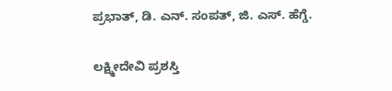ಪ್ರಭಾತ್, ಡಿ. ಎನ್. ಸಂಪತ್, ಜಿ. ಎಸ್. ಹೆಗ್ಡೆ.

ಲಕ್ಷ್ಮೀದೇವಿ ಪ್ರಶಸ್ತಿ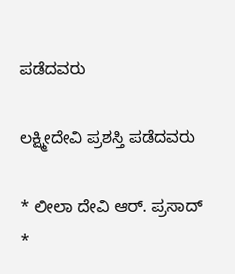ಪಡೆದವರು

ಲಕ್ಷ್ಮೀದೇವಿ ಪ್ರಶಸ್ತಿ ಪಡೆದವರು

* ಲೀಲಾ ದೇವಿ ಆರ್. ಪ್ರಸಾದ್
*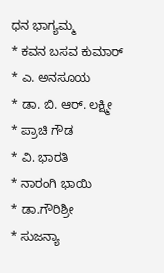ಧನ ಭಾಗ್ಯಮ್ಮ
* ಕವನ ಬಸವ ಕುಮಾರ್
* ಎ. ಅನಸೂಯ
* ಡಾ. ಬಿ. ಆರ್. ಲಕ್ಷ್ಮೀ
* ಪ್ರಾಚಿ ಗೌಡ
* ವಿ. ಭಾರತಿ
* ನಾರಂಗಿ ಭಾಯಿ
* ಡಾ.ಗೌರಿಶ್ರೀ
* ಸುಜನ್ಯಾ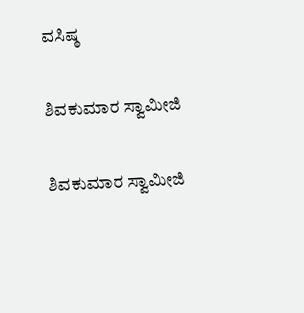ವಸಿಷ್ಠ

ಶಿವಕುಮಾರ ಸ್ವಾಮೀಜಿ

ಶಿವಕುಮಾರ ಸ್ವಾಮೀಜಿ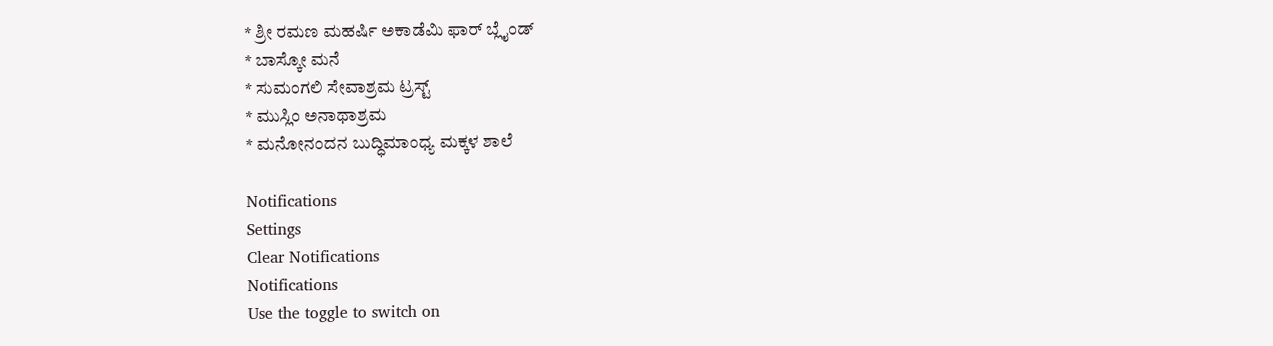* ಶ್ರೀ ರಮಣ ಮಹರ್ಷಿ ಅಕಾಡೆಮಿ ಫಾರ್ ಬ್ಲೈಂಡ್
* ಬಾಸ್ಕೋ ಮನೆ
* ಸುಮಂಗಲಿ ಸೇವಾಶ್ರಮ ಟ್ರಸ್ಟ್
* ಮುಸ್ಲಿಂ ಅನಾಥಾಶ್ರಮ
* ಮನೋನಂದನ ಬುದ್ಧಿಮಾಂಧ್ಯ ಮಕ್ಕಳ ಶಾಲೆ

Notifications
Settings
Clear Notifications
Notifications
Use the toggle to switch on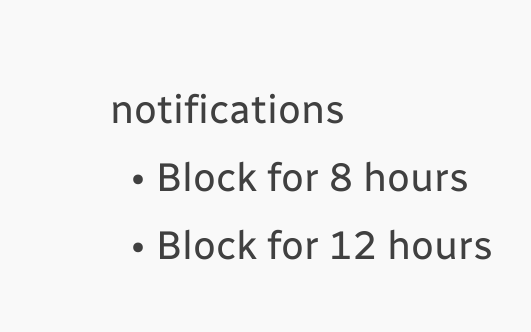notifications
  • Block for 8 hours
  • Block for 12 hours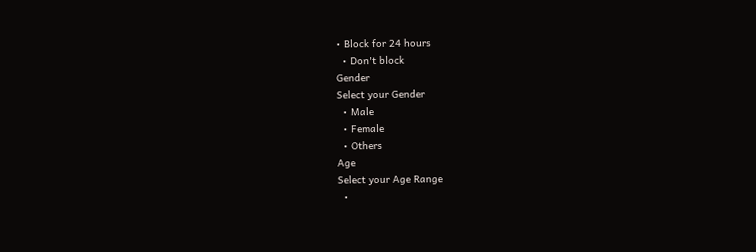• Block for 24 hours
  • Don't block
Gender
Select your Gender
  • Male
  • Female
  • Others
Age
Select your Age Range
  •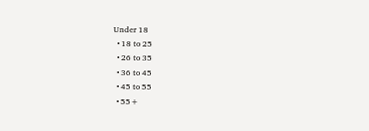Under 18
  • 18 to 25
  • 26 to 35
  • 36 to 45
  • 45 to 55
  • 55+